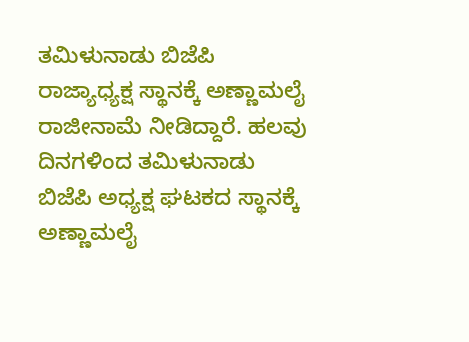ತಮಿಳುನಾಡು ಬಿಜೆಪಿ ರಾಜ್ಯಾಧ್ಯಕ್ಷ ಸ್ಥಾನಕ್ಕೆ ಅಣ್ಣಾಮಲೈ ರಾಜೀನಾಮೆ ನೀಡಿದ್ದಾರೆ. ಹಲವು ದಿನಗಳಿಂದ ತಮಿಳುನಾಡು ಬಿಜೆಪಿ ಅಧ್ಯಕ್ಷ ಘಟಕದ ಸ್ಥಾನಕ್ಕೆ ಅಣ್ಣಾಮಲೈ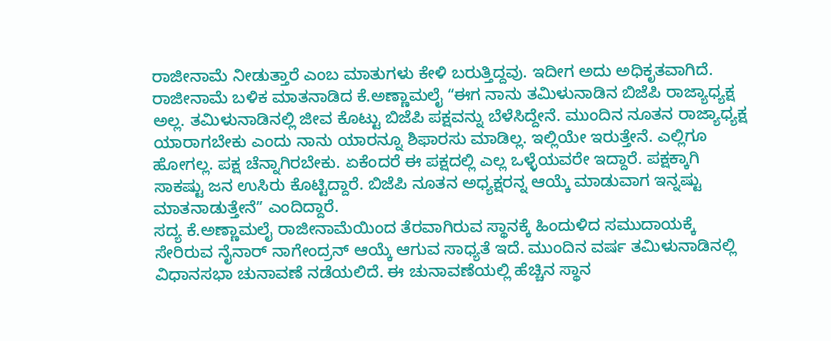ರಾಜೀನಾಮೆ ನೀಡುತ್ತಾರೆ ಎಂಬ ಮಾತುಗಳು ಕೇಳಿ ಬರುತ್ತಿದ್ದವು. ಇದೀಗ ಅದು ಅಧಿಕೃತವಾಗಿದೆ. ರಾಜೀನಾಮೆ ಬಳಿಕ ಮಾತನಾಡಿದ ಕೆ.ಅಣ್ಣಾಮಲೈ ʻʻಈಗ ನಾನು ತಮಿಳುನಾಡಿನ ಬಿಜೆಪಿ ರಾಜ್ಯಾಧ್ಯಕ್ಷ ಅಲ್ಲ. ತಮಿಳುನಾಡಿನಲ್ಲಿ ಜೀವ ಕೊಟ್ಟು ಬಿಜೆಪಿ ಪಕ್ಷವನ್ನು ಬೆಳೆಸಿದ್ದೇನೆ. ಮುಂದಿನ ನೂತನ ರಾಜ್ಯಾಧ್ಯಕ್ಷ ಯಾರಾಗಬೇಕು ಎಂದು ನಾನು ಯಾರನ್ನೂ ಶಿಫಾರಸು ಮಾಡಿಲ್ಲ. ಇಲ್ಲಿಯೇ ಇರುತ್ತೇನೆ. ಎಲ್ಲಿಗೂ ಹೋಗಲ್ಲ. ಪಕ್ಷ ಚೆನ್ನಾಗಿರಬೇಕು. ಏಕೆಂದರೆ ಈ ಪಕ್ಷದಲ್ಲಿ ಎಲ್ಲ ಒಳ್ಳೆಯವರೇ ಇದ್ದಾರೆ. ಪಕ್ಷಕ್ಕಾಗಿ ಸಾಕಷ್ಟು ಜನ ಉಸಿರು ಕೊಟ್ಟಿದ್ದಾರೆ. ಬಿಜೆಪಿ ನೂತನ ಅಧ್ಯಕ್ಷರನ್ನ ಆಯ್ಕೆ ಮಾಡುವಾಗ ಇನ್ನಷ್ಟು ಮಾತನಾಡುತ್ತೇನೆʼʼ ಎಂದಿದ್ದಾರೆ.
ಸದ್ಯ ಕೆ.ಅಣ್ಣಾಮಲೈ ರಾಜೀನಾಮೆಯಿಂದ ತೆರವಾಗಿರುವ ಸ್ಥಾನಕ್ಕೆ ಹಿಂದುಳಿದ ಸಮುದಾಯಕ್ಕೆ ಸೇರಿರುವ ನೈನಾರ್ ನಾಗೇಂದ್ರನ್ ಆಯ್ಕೆ ಆಗುವ ಸಾಧ್ಯತೆ ಇದೆ. ಮುಂದಿನ ವರ್ಷ ತಮಿಳುನಾಡಿನಲ್ಲಿ ವಿಧಾನಸಭಾ ಚುನಾವಣೆ ನಡೆಯಲಿದೆ. ಈ ಚುನಾವಣೆಯಲ್ಲಿ ಹೆಚ್ಚಿನ ಸ್ಥಾನ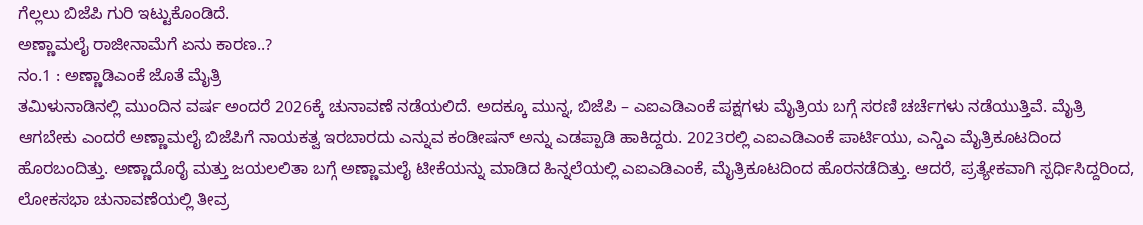ಗೆಲ್ಲಲು ಬಿಜೆಪಿ ಗುರಿ ಇಟ್ಟುಕೊಂಡಿದೆ.
ಅಣ್ಣಾಮಲೈ ರಾಜೀನಾಮೆಗೆ ಏನು ಕಾರಣ..?
ನಂ.1 : ಅಣ್ಣಾಡಿಎಂಕೆ ಜೊತೆ ಮೈತ್ರಿ
ತಮಿಳುನಾಡಿನಲ್ಲಿ ಮುಂದಿನ ವರ್ಷ ಅಂದರೆ 2026ಕ್ಕೆ ಚುನಾವಣೆ ನಡೆಯಲಿದೆ. ಅದಕ್ಕೂ ಮುನ್ನ, ಬಿಜೆಪಿ – ಎಐಎಡಿಎಂಕೆ ಪಕ್ಷಗಳು ಮೈತ್ರಿಯ ಬಗ್ಗೆ ಸರಣಿ ಚರ್ಚೆಗಳು ನಡೆಯುತ್ತಿವೆ. ಮೈತ್ರಿ ಆಗಬೇಕು ಎಂದರೆ ಅಣ್ಣಾಮಲೈ ಬಿಜೆಪಿಗೆ ನಾಯಕತ್ವ ಇರಬಾರದು ಎನ್ನುವ ಕಂಡೀಷನ್ ಅನ್ನು ಎಡಪ್ಪಾಡಿ ಹಾಕಿದ್ದರು. 2023ರಲ್ಲಿ ಎಐಎಡಿಎಂಕೆ ಪಾರ್ಟಿಯು, ಎನ್ಡಿಎ ಮೈತ್ರಿಕೂಟದಿಂದ ಹೊರಬಂದಿತ್ತು. ಅಣ್ಣಾದೊರೈ ಮತ್ತು ಜಯಲಲಿತಾ ಬಗ್ಗೆ ಅಣ್ಣಾಮಲೈ ಟೀಕೆಯನ್ನು ಮಾಡಿದ ಹಿನ್ನಲೆಯಲ್ಲಿ ಎಐಎಡಿಎಂಕೆ, ಮೈತ್ರಿಕೂಟದಿಂದ ಹೊರನಡೆದಿತ್ತು. ಆದರೆ, ಪ್ರತ್ಯೇಕವಾಗಿ ಸ್ಪರ್ಧಿಸಿದ್ದರಿಂದ, ಲೋಕಸಭಾ ಚುನಾವಣೆಯಲ್ಲಿ ತೀವ್ರ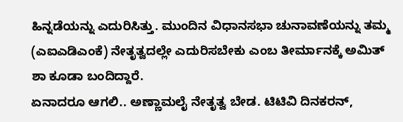ಹಿನ್ನಡೆಯನ್ನು ಎದುರಿಸಿತ್ತು. ಮುಂದಿನ ವಿಧಾನಸಭಾ ಚುನಾವಣೆಯನ್ನು ತಮ್ಮ (ಎಐಎಡಿಎಂಕೆ) ನೇತೃತ್ವದಲ್ಲೇ ಎದುರಿಸಬೇಕು ಎಂಬ ತೀರ್ಮಾನಕ್ಕೆ ಅಮಿತ್ ಶಾ ಕೂಡಾ ಬಂದಿದ್ದಾರೆ.
ಏನಾದರೂ ಆಗಲಿ.. ಅಣ್ಣಾಮಲೈ ನೇತೃತ್ವ ಬೇಡ. ಟಿಟಿವಿ ದಿನಕರನ್,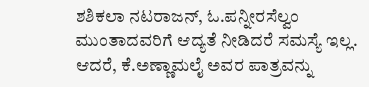ಶಶಿಕಲಾ ನಟರಾಜನ್, ಓ.ಪನ್ನೀರಸೆಲ್ವಂ ಮುಂತಾದವರಿಗೆ ಆದ್ಯತೆ ನೀಡಿದರೆ ಸಮಸ್ಯೆ ಇಲ್ಲ. ಆದರೆ, ಕೆ.ಅಣ್ಣಾಮಲೈ ಅವರ ಪಾತ್ರವನ್ನು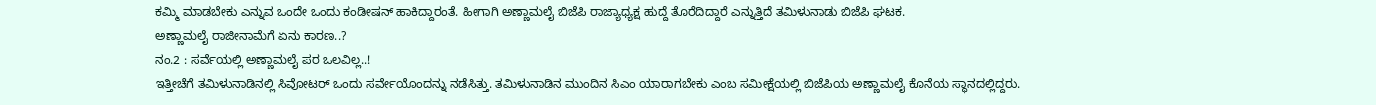ಕಮ್ಮಿ ಮಾಡಬೇಕು ಎನ್ನುವ ಒಂದೇ ಒಂದು ಕಂಡೀಷನ್ ಹಾಕಿದ್ದಾರಂತೆ. ಹೀಗಾಗಿ ಅಣ್ಣಾಮಲೈ ಬಿಜೆಪಿ ರಾಜ್ಯಾಧ್ಯಕ್ಷ ಹುದ್ದೆ ತೊರೆದಿದ್ದಾರೆ ಎನ್ನುತ್ತಿದೆ ತಮಿಳುನಾಡು ಬಿಜೆಪಿ ಘಟಕ.
ಅಣ್ಣಾಮಲೈ ರಾಜೀನಾಮೆಗೆ ಏನು ಕಾರಣ..?
ನಂ.2 : ಸರ್ವೆಯಲ್ಲಿ ಅಣ್ಣಾಮಲೈ ಪರ ಒಲವಿಲ್ಲ..!
ಇತ್ತೀಚೆಗೆ ತಮಿಳುನಾಡಿನಲ್ಲಿ ಸಿವೋಟರ್ ಒಂದು ಸರ್ವೇಯೊಂದನ್ನು ನಡೆಸಿತ್ತು. ತಮಿಳುನಾಡಿನ ಮುಂದಿನ ಸಿಎಂ ಯಾರಾಗಬೇಕು ಎಂಬ ಸಮೀಕ್ಷೆಯಲ್ಲಿ ಬಿಜೆಪಿಯ ಅಣ್ಣಾಮಲೈ ಕೊನೆಯ ಸ್ಥಾನದಲ್ಲಿದ್ದರು.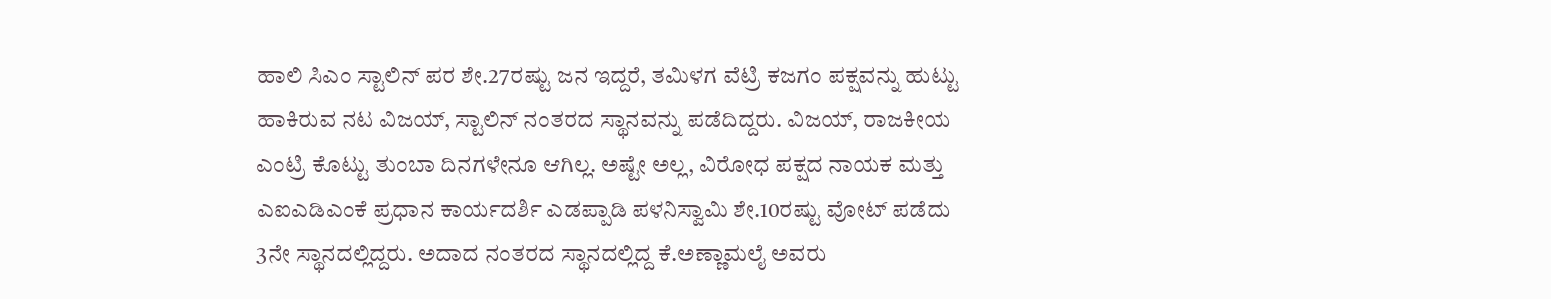ಹಾಲಿ ಸಿಎಂ ಸ್ಟಾಲಿನ್ ಪರ ಶೇ.27ರಷ್ಟು ಜನ ಇದ್ದರೆ, ತಮಿಳಗ ವೆಟ್ರಿ ಕಜಗಂ ಪಕ್ಷವನ್ನು ಹುಟ್ಟು ಹಾಕಿರುವ ನಟ ವಿಜಯ್, ಸ್ಟಾಲಿನ್ ನಂತರದ ಸ್ಥಾನವನ್ನು ಪಡೆದಿದ್ದರು. ವಿಜಯ್, ರಾಜಕೀಯ ಎಂಟ್ರಿ ಕೊಟ್ಟು ತುಂಬಾ ದಿನಗಳೇನೂ ಆಗಿಲ್ಲ. ಅಷ್ಟೇ ಅಲ್ಲ, ವಿರೋಧ ಪಕ್ಷದ ನಾಯಕ ಮತ್ತು ಎಐಎಡಿಎಂಕೆ ಪ್ರಧಾನ ಕಾರ್ಯದರ್ಶಿ ಎಡಪ್ಪಾಡಿ ಪಳನಿಸ್ವಾಮಿ ಶೇ.10ರಷ್ಟು ವೋಟ್ ಪಡೆದು 3ನೇ ಸ್ಥಾನದಲ್ಲಿದ್ದರು. ಅದಾದ ನಂತರದ ಸ್ಥಾನದಲ್ಲಿದ್ದ ಕೆ.ಅಣ್ಣಾಮಲೈ ಅವರು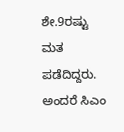ಶೇ.9ರಷ್ಟು ಮತ ಪಡೆದಿದ್ದರು. ಅಂದರೆ ಸಿಎಂ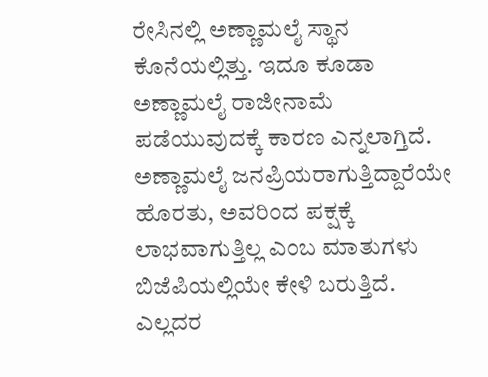ರೇಸಿನಲ್ಲಿ ಅಣ್ಣಾಮಲೈ ಸ್ಥಾನ ಕೊನೆಯಲ್ಲಿತ್ತು. ಇದೂ ಕೂಡಾ ಅಣ್ಣಾಮಲೈ ರಾಜೀನಾಮೆ ಪಡೆಯುವುದಕ್ಕೆ ಕಾರಣ ಎನ್ನಲಾಗ್ತಿದೆ.
ಅಣ್ಣಾಮಲೈ ಜನಪ್ರಿಯರಾಗುತ್ತಿದ್ದಾರೆಯೇ ಹೊರತು, ಅವರಿಂದ ಪಕ್ಷಕ್ಕೆ ಲಾಭವಾಗುತ್ತಿಲ್ಲ ಎಂಬ ಮಾತುಗಳು ಬಿಜೆಪಿಯಲ್ಲಿಯೇ ಕೇಳಿ ಬರುತ್ತಿದೆ. ಎಲ್ಲದರ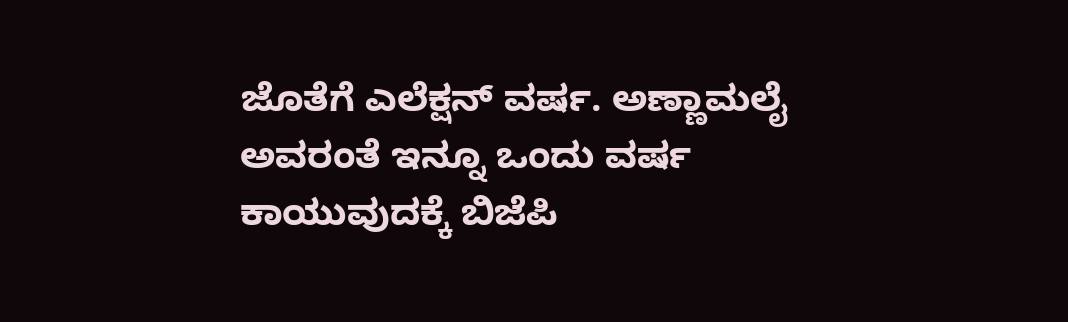ಜೊತೆಗೆ ಎಲೆಕ್ಷನ್ ವರ್ಷ. ಅಣ್ಣಾಮಲೈ ಅವರಂತೆ ಇನ್ನೂ ಒಂದು ವರ್ಷ ಕಾಯುವುದಕ್ಕೆ ಬಿಜೆಪಿ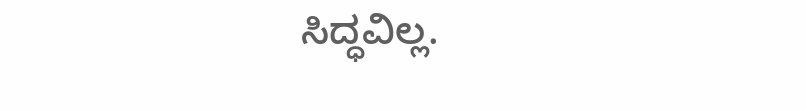ಸಿದ್ಧವಿಲ್ಲ.